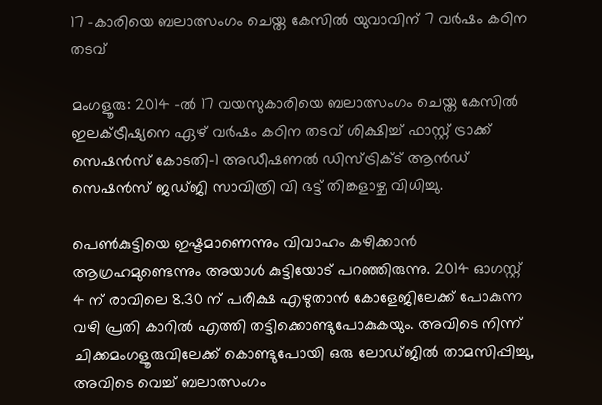17 -കാരിയെ ബലാത്സംഗം ചെയ്ത കേസിൽ യുവാവിന് 7 വർഷം കഠിന തടവ്

മംഗളൂരു: 2014 -ൽ 17 വയസുകാരിയെ ബലാത്സംഗം ചെയ്ത കേസിൽ ഇലക്‌ട്രീഷ്യനെ ഏഴ് വർഷം കഠിന തടവ് ശിക്ഷിച്ച് ഫാസ്റ്റ് ട്രാക്ക് സെഷൻസ് കോടതി-1 അഡീഷണൽ ഡിസ്ട്രിക്ട് ആൻഡ് സെഷൻസ് ജഡ്ജി സാവിത്രി വി ഭട്ട് തിങ്കളാഴ്ച വിധിച്ചു.

പെൺകുട്ടിയെ ഇഷ്ടമാണെന്നും വിവാഹം കഴിക്കാൻ ആഗ്രഹമുണ്ടെന്നും അയാൾ കുട്ടിയോട് പറഞ്ഞിരുന്നു. 2014 ഓഗസ്റ്റ് 4 ന് രാവിലെ 8.30 ന് പരീക്ഷ എഴുതാൻ കോളേജിലേക്ക് പോകുന്ന വഴി പ്രതി കാറിൽ എത്തി തട്ടിക്കൊണ്ടുപോകുകയും. അവിടെ നിന്ന് ചിക്കമംഗളൂരുവിലേക്ക് കൊണ്ടുപോയി ഒരു ലോഡ്ജിൽ താമസിപ്പിച്ചു, അവിടെ വെച്ച് ബലാത്സംഗം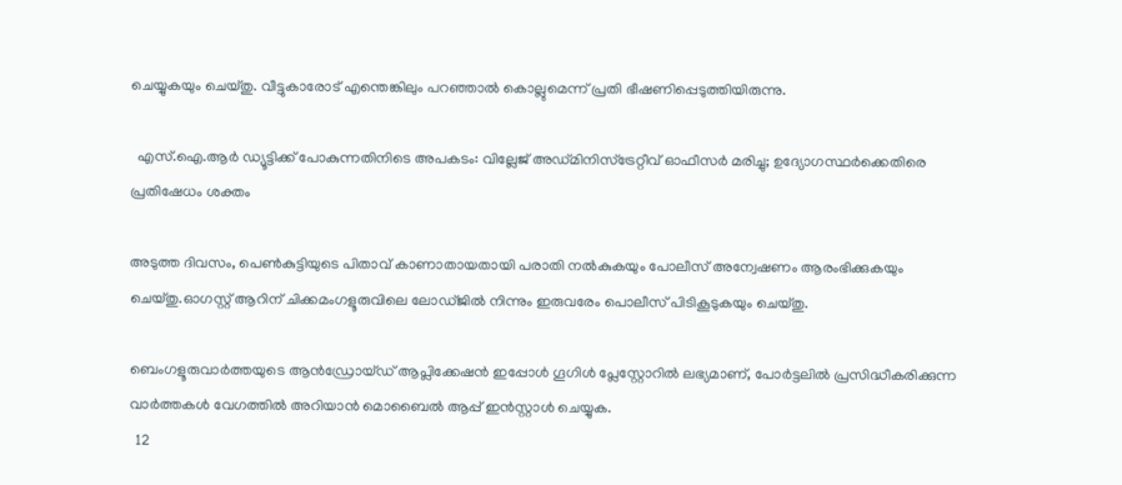ചെയ്യുകയും ചെയ്തു. വീട്ടുകാരോട് എന്തെങ്കിലും പറഞ്ഞാൽ കൊല്ലുമെന്ന് പ്രതി ഭീഷണിപ്പെടുത്തിയിരുന്നു.

  എസ്.ഐ.ആര്‍ ഡ്യൂട്ടിക്ക് പോകുന്നതിനിടെ അപകടം: വില്ലേജ് അഡ്മിനിസ്ട്രേറ്റീവ് ഓഫീസർ മരിച്ചു; ഉദ്യോഗസ്ഥർക്കെതിരെ പ്രതിഷേധം ശക്തം

അടുത്ത ദിവസം, പെൺകുട്ടിയുടെ പിതാവ് കാണാതായതായി പരാതി നൽകുകയും പോലീസ് അന്വേഷണം ആരംഭിക്കുകയും ചെയ്തു.ഓഗസ്റ്റ് ആറിന് ചിക്കമംഗളൂരുവിലെ ലോഡ്ജിൽ നിന്നും ഇരുവരേം പൊലീസ് പിടികൂടുകയും ചെയ്തു.

ബെംഗളൂരുവാർത്തയുടെ ആൻഡ്രോയ്ഡ് ആപ്ലിക്കേഷൻ ഇപ്പോൾ ഗൂഗിൾ പ്ലേസ്റ്റോറിൽ ലഭ്യമാണ്, പോർട്ടലിൽ പ്രസിദ്ധീകരിക്കുന്ന വാർത്തകൾ വേഗത്തിൽ അറിയാൻ മൊബൈൽ ആപ്പ് ഇൻസ്റ്റാൾ ചെയ്യുക.
  12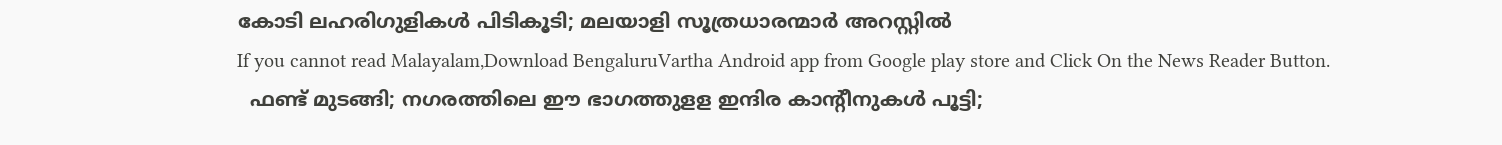കോടി ലഹരിഗുളികൾ പിടികൂടി; മലയാളി സൂത്രധാരന്മാർ അറസ്റ്റിൽ
If you cannot read Malayalam,Download BengaluruVartha Android app from Google play store and Click On the News Reader Button.
  ഫണ്ട് മുടങ്ങി; നഗരത്തിലെ ഈ ഭാഗത്തുളള ഇന്ദിര കാന്റീനുകൾ പൂട്ടി;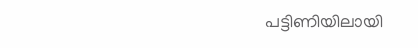പട്ടിണിയിലായി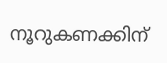നൂറുകണക്കിന്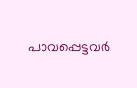പാവപ്പെട്ടവർ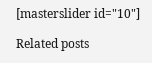[masterslider id="10"]

Related posts